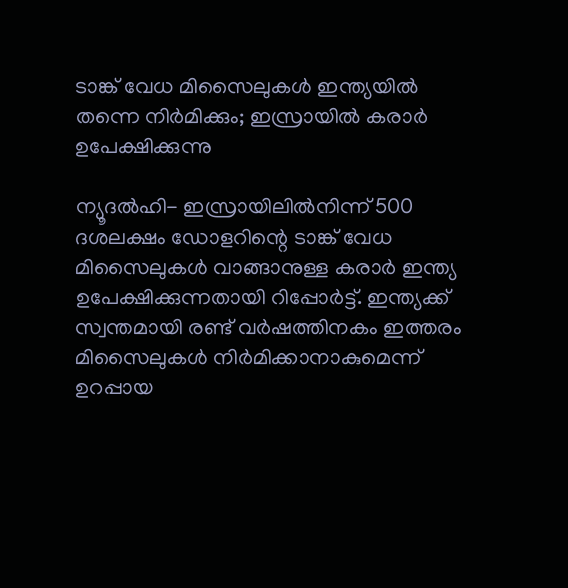ടാങ്ക് വേധ മിസൈലുകള്‍ ഇന്ത്യയില്‍ തന്നെ നിര്‍മിക്കും; ഇസ്രായില്‍ കരാര്‍ ഉപേക്ഷിക്കുന്നു

ന്യൂദല്‍ഹി- ഇസ്രായിലില്‍നിന്ന് 500 ദശലക്ഷം ഡോളറിന്റെ ടാങ്ക് വേധ മിസൈലുകള്‍ വാങ്ങാനുള്ള കരാര്‍ ഇന്ത്യ ഉപേക്ഷിക്കുന്നതായി റിപ്പോര്‍ട്ട്. ഇന്ത്യക്ക് സ്വന്തമായി രണ്ട് വര്‍ഷത്തിനകം ഇത്തരം മിസൈലുകള്‍ നിര്‍മിക്കാനാകുമെന്ന് ഉറപ്പായ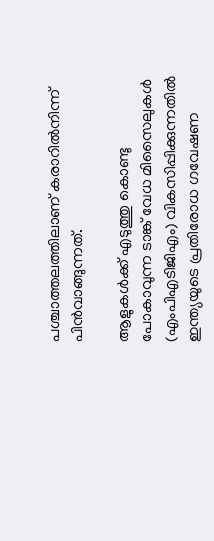പശ്ചാത്തലത്തിലാണ് കരാറില്‍നിന്ന് പിന്‍വാങ്ങുന്നത്.

ആളുകള്‍ക്ക് എടുത്തു കൊണ്ടു പോകാവുന്ന ടാങ്ക് വേധ മിസൈലുകള്‍ (എംപിഎടിജിഎം) വികസിപ്പിക്കുന്നതില്‍ ഇന്ത്യയുടെ പ്രതിരോധ ഗവേഷണ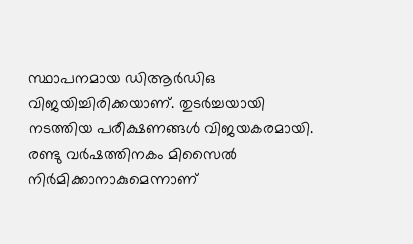സ്ഥാപനമായ ഡിആര്‍ഡിഒ വിജയിച്ചിരിക്കയാണ്. തുടര്‍ച്ചയായി നടത്തിയ പരീക്ഷണങ്ങള്‍ വിജയകരമായി. രണ്ടു വര്‍ഷത്തിനകം മിസൈല്‍ നിര്‍മിക്കാനാകുമെന്നാണ്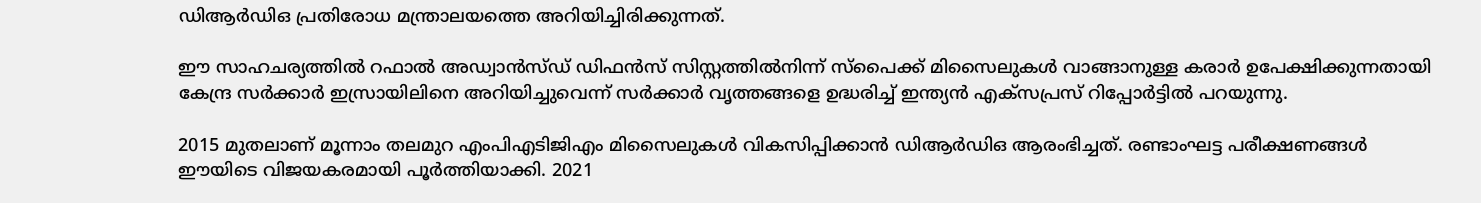ഡിആര്‍ഡിഒ പ്രതിരോധ മന്ത്രാലയത്തെ അറിയിച്ചിരിക്കുന്നത്.

ഈ സാഹചര്യത്തില്‍ റഫാല്‍ അഡ്വാന്‍സ്ഡ് ഡിഫന്‍സ് സിസ്റ്റത്തില്‍നിന്ന് സ്‌പൈക്ക് മിസൈലുകള്‍ വാങ്ങാനുള്ള കരാര്‍ ഉപേക്ഷിക്കുന്നതായി കേന്ദ്ര സര്‍ക്കാര്‍ ഇസ്രായിലിനെ അറിയിച്ചുവെന്ന് സര്‍ക്കാര്‍ വൃത്തങ്ങളെ ഉദ്ധരിച്ച് ഇന്ത്യന്‍ എക്‌സപ്രസ് റിപ്പോര്‍ട്ടില്‍ പറയുന്നു.

2015 മുതലാണ് മൂന്നാം തലമുറ എംപിഎടിജിഎം മിസൈലുകള്‍ വികസിപ്പിക്കാന്‍ ഡിആര്‍ഡിഒ ആരംഭിച്ചത്. രണ്ടാംഘട്ട പരീക്ഷണങ്ങള്‍ ഈയിടെ വിജയകരമായി പൂര്‍ത്തിയാക്കി. 2021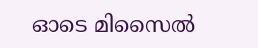ഓടെ മിസൈല്‍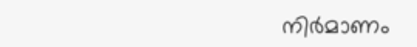നിര്‍മാണം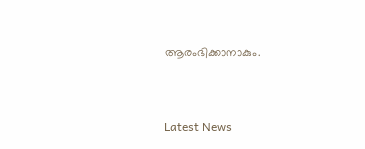ആരംഭിക്കാനാകും.



Latest News